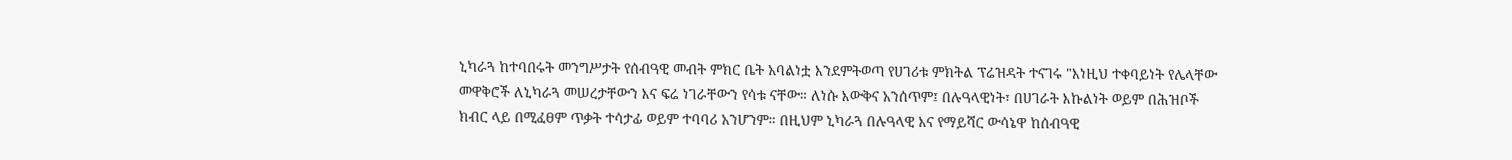ኒካራጓ ከተባበሩት መንግሥታት የሰብዓዊ መብት ምክር ቤት አባልነቷ እንደምትወጣ የሀገሪቱ ምክትል ፕሬዝዳት ተናገሩ "እነዚህ ተቀባይነት የሌላቸው መዋቅሮች ለኒካራጓ መሠረታቸውን እና ፍሬ ነገራቸውን የሳቱ ናቸው። ለነሱ እውቅና አንሰጥም፤ በሉዓላዊነት፣ በሀገራት እኩልነት ወይም በሕዝቦች ክብር ላይ በሚፈፀም ጥቃት ተሳታፊ ወይም ተባባሪ አንሆንም። በዚህም ኒካራጓ በሉዓላዊ እና የማይሻር ውሳኔዋ ከሰብዓዊ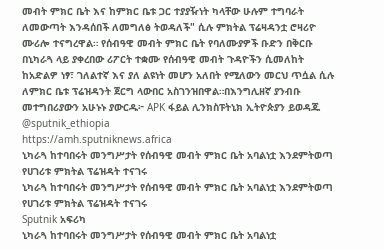መብት ምክር ቤት እና ከምክር ቤቱ ጋር ተያያዥነት ካላቸው ሁሉም ተግባራት ለመውጣት እንዳሰበች ለመግለፅ ትወዳለች" ሲሉ ምክትል ፕሬዛዳንቷ ሮዛሪዮ ሙሪሎ ተናግረዋል። የሰብዓዊ መብት ምክር ቤት የባለሙያዎች ቡድን በቅርቡ በኒካራጓ ላይ ያቀረበው ሪፖርት ተቋሙ የሰብዓዊ መብት ጉዳዮችን ሲመለከት ከአድልዎ ነፃ፣ ገለልተኛ እና ያለ ልዩነት መሆን አለበት የሚለውን መርህ ጥሷል ሲሉ ለምክር ቤቱ ፕሬዝዳንት ጀርግ ላውበር አስገንዝበዋል።በእንግሊዘኛ ያንብቡ መተግበሪያውን አሁኑኑ ያውርዱ፦ APK ፋይል ሊንክስፑትኒክ ኢትዮጵያን ይወዳጁ @sputnik_ethiopia
https://amh.sputniknews.africa
ኒካራጓ ከተባበሩት መንግሥታት የሰብዓዊ መብት ምክር ቤት አባልነቷ እንደምትወጣ የሀገሪቱ ምክትል ፕሬዝዳት ተናገሩ
ኒካራጓ ከተባበሩት መንግሥታት የሰብዓዊ መብት ምክር ቤት አባልነቷ እንደምትወጣ የሀገሪቱ ምክትል ፕሬዝዳት ተናገሩ
Sputnik አፍሪካ
ኒካራጓ ከተባበሩት መንግሥታት የሰብዓዊ መብት ምክር ቤት አባልነቷ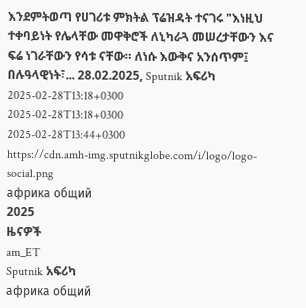እንደምትወጣ የሀገሪቱ ምክትል ፕሬዝዳት ተናገሩ "እነዚህ ተቀባይነት የሌላቸው መዋቅሮች ለኒካራጓ መሠረታቸውን እና ፍሬ ነገራቸውን የሳቱ ናቸው። ለነሱ እውቅና አንሰጥም፤ በሉዓላዊነት፣... 28.02.2025, Sputnik አፍሪካ
2025-02-28T13:18+0300
2025-02-28T13:18+0300
2025-02-28T13:44+0300
https://cdn.amh-img.sputnikglobe.com/i/logo/logo-social.png
африка общий
2025
ዜናዎች
am_ET
Sputnik አፍሪካ
африка общий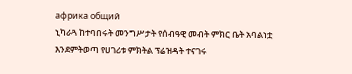африка общий
ኒካራጓ ከተባበሩት መንግሥታት የሰብዓዊ መብት ምክር ቤት አባልነቷ እንደምትወጣ የሀገሪቱ ምክትል ፕሬዝዳት ተናገሩ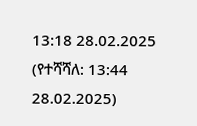13:18 28.02.2025 (የተሻሻለ: 13:44 28.02.2025)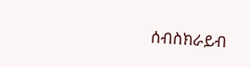ሰብስክራይብ